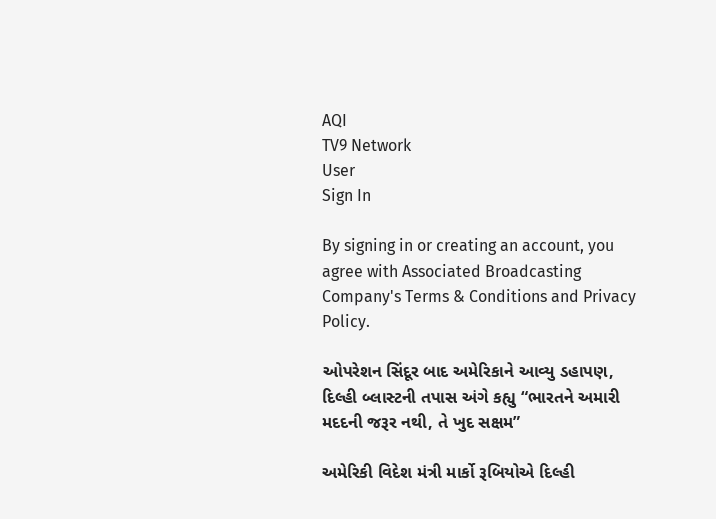AQI
TV9 Network
User
Sign In

By signing in or creating an account, you agree with Associated Broadcasting Company's Terms & Conditions and Privacy Policy.

ઓપરેશન સિંદૂર બાદ અમેરિકાને આવ્યુ ડહાપણ, દિલ્હી બ્લાસ્ટની તપાસ અંગે કહ્યુ “ભારતને અમારી મદદની જરૂર નથી, તે ખુદ સક્ષમ”

અમેરિકી વિદેશ મંત્રી માર્કો રૂબિયોએ દિલ્હી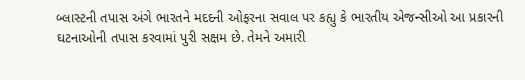બ્લાસ્ટની તપાસ અંગે ભારતને મદદની ઓફરના સવાલ પર કહ્યુ કે ભારતીય એજન્સીઓ આ પ્રકારની ઘટનાઓની તપાસ કરવામાં પુરી સક્ષમ છે. તેમને અમારી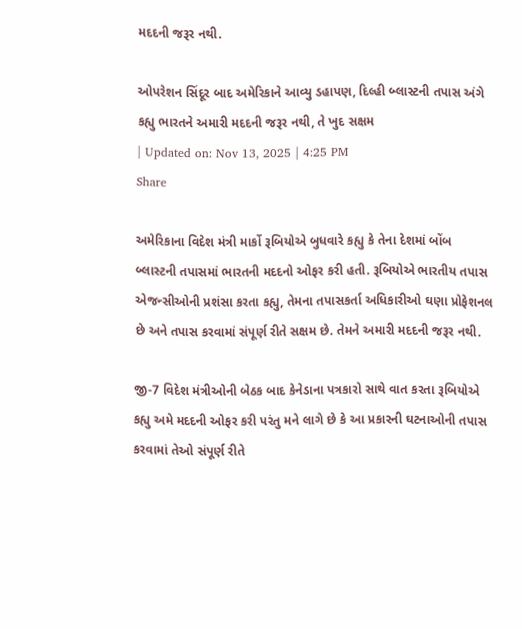મદદની જરૂર નથી.

ઓપરેશન સિંદૂર બાદ અમેરિકાને આવ્યુ ડહાપણ, દિલ્હી બ્લાસ્ટની તપાસ અંગે કહ્યુ ભારતને અમારી મદદની જરૂર નથી, તે ખુદ સક્ષમ
| Updated on: Nov 13, 2025 | 4:25 PM
Share

અમેરિકાના વિદેશ મંત્રી માર્કો રૂબિયોએ બુધવારે કહ્યુ કે તેના દેશમાં બોંબ બ્લાસ્ટની તપાસમાં ભારતની મદદનો ઓફર કરી હતી. રૂબિયોએ ભારતીય તપાસ એજન્સીઓની પ્રશંસા કરતા કહ્યુ, તેમના તપાસકર્તા અધિકારીઓ ઘણા પ્રોફેશનલ છે અને તપાસ કરવામાં સંપૂર્ણ રીતે સક્ષમ છે. તેમને અમારી મદદની જરૂર નથી.

જી-7 વિદેશ મંત્રીઓની બેઠક બાદ કેનેડાના પત્રકારો સાથે વાત કરતા રૂબિયોએ કહ્યુ અમે મદદની ઓફર કરી પરંતુ મને લાગે છે કે આ પ્રકારની ઘટનાઓની તપાસ કરવામાં તેઓ સંપૂર્ણ રીતે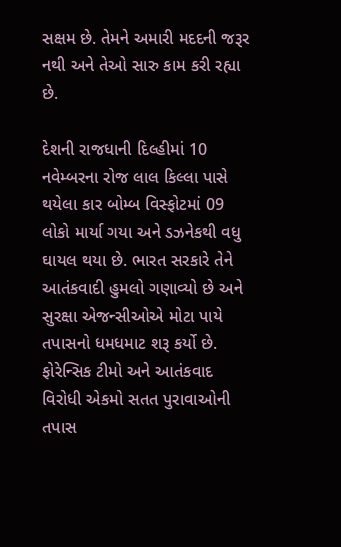સક્ષમ છે. તેમને અમારી મદદની જરૂર નથી અને તેઓ સારુ કામ કરી રહ્યા છે.

દેશની રાજધાની દિલ્હીમાં 10 નવેમ્બરના રોજ લાલ કિલ્લા પાસે થયેલા કાર બોમ્બ વિસ્ફોટમાં 09 લોકો માર્યા ગયા અને ડઝનેકથી વધુ ઘાયલ થયા છે. ભારત સરકારે તેને આતંકવાદી હુમલો ગણાવ્યો છે અને સુરક્ષા એજન્સીઓએ મોટા પાયે તપાસનો ધમધમાટ શરૂ કર્યો છે. ફોરેન્સિક ટીમો અને આતંકવાદ વિરોધી એકમો સતત પુરાવાઓની તપાસ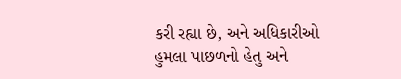કરી રહ્યા છે, અને અધિકારીઓ હુમલા પાછળનો હેતુ અને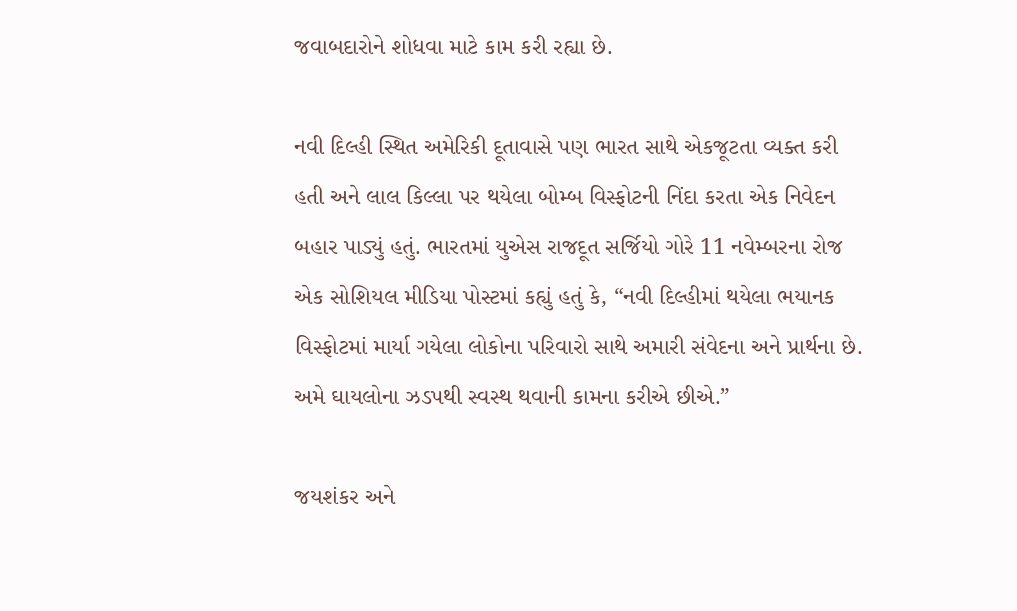જવાબદારોને શોધવા માટે કામ કરી રહ્યા છે.

નવી દિલ્હી સ્થિત અમેરિકી દૂતાવાસે પણ ભારત સાથે એકજૂટતા વ્યક્ત કરી હતી અને લાલ કિલ્લા પર થયેલા બોમ્બ વિસ્ફોટની નિંદા કરતા એક નિવેદન બહાર પાડ્યું હતું. ભારતમાં યુએસ રાજદૂત સર્જિયો ગોરે 11 નવેમ્બરના રોજ એક સોશિયલ મીડિયા પોસ્ટમાં કહ્યું હતું કે, “નવી દિલ્હીમાં થયેલા ભયાનક વિસ્ફોટમાં માર્યા ગયેલા લોકોના પરિવારો સાથે અમારી સંવેદના અને પ્રાર્થના છે. અમે ઘાયલોના ઝડપથી સ્વસ્થ થવાની કામના કરીએ છીએ.”

જયશંકર અને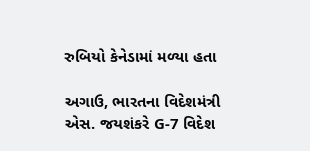રુબિયો કેનેડામાં મળ્યા હતા

અગાઉ, ભારતના વિદેશમંત્રી એસ. જયશંકરે G-7 વિદેશ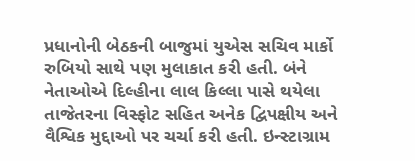પ્રધાનોની બેઠકની બાજુમાં યુએસ સચિવ માર્કો રુબિયો સાથે પણ મુલાકાત કરી હતી. બંને નેતાઓએ દિલ્હીના લાલ કિલ્લા પાસે થયેલા તાજેતરના વિસ્ફોટ સહિત અનેક દ્વિપક્ષીય અને વૈશ્વિક મુદ્દાઓ પર ચર્ચા કરી હતી. ઇન્સ્ટાગ્રામ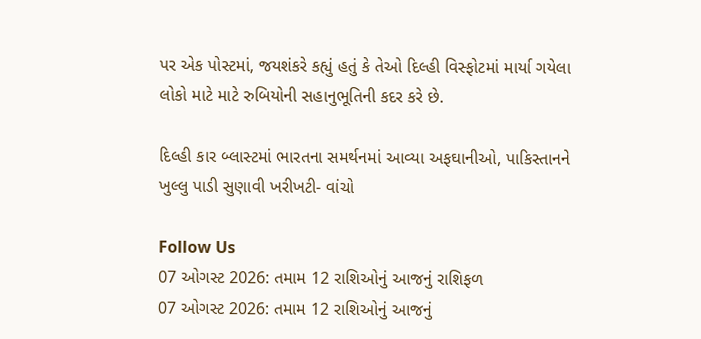પર એક પોસ્ટમાં, જયશંકરે કહ્યું હતું કે તેઓ દિલ્હી વિસ્ફોટમાં માર્યા ગયેલા લોકો માટે માટે રુબિયોની સહાનુભૂતિની કદર કરે છે.

દિલ્હી કાર બ્લાસ્ટમાં ભારતના સમર્થનમાં આવ્યા અફઘાનીઓ, પાકિસ્તાનને ખુલ્લુ પાડી સુણાવી ખરીખટી- વાંચો

Follow Us
07 ઓગસ્ટ 2026: તમામ 12 રાશિઓનું આજનું રાશિફળ
07 ઓગસ્ટ 2026: તમામ 12 રાશિઓનું આજનું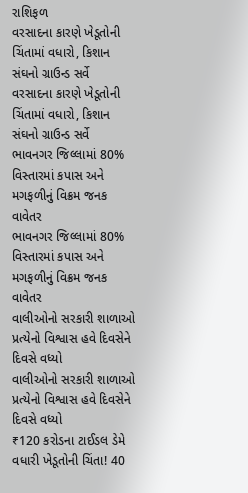રાશિફળ
વરસાદના કારણે ખેડૂતોની ચિંતામાં વધારો, કિશાન સંઘનો ગ્રાઉન્ડ સર્વે
વરસાદના કારણે ખેડૂતોની ચિંતામાં વધારો, કિશાન સંઘનો ગ્રાઉન્ડ સર્વે
ભાવનગર જિલ્લામાં 80% વિસ્તારમાં કપાસ અને મગફળીનું વિક્રમ જનક વાવેતર
ભાવનગર જિલ્લામાં 80% વિસ્તારમાં કપાસ અને મગફળીનું વિક્રમ જનક વાવેતર
વાલીઓનો સરકારી શાળાઓ પ્રત્યેનો વિશ્વાસ હવે દિવસેને દિવસે વધ્યો
વાલીઓનો સરકારી શાળાઓ પ્રત્યેનો વિશ્વાસ હવે દિવસેને દિવસે વધ્યો
₹120 કરોડના ટાઈડલ ડેમે વધારી ખેડૂતોની ચિંતા! 40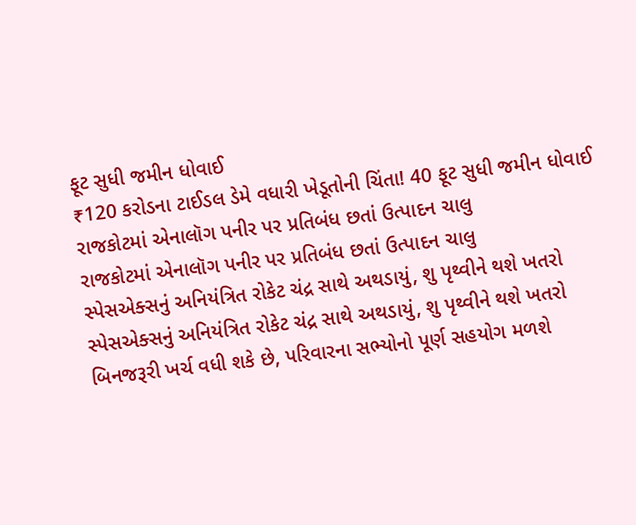ફૂટ સુધી જમીન ધોવાઈ
₹120 કરોડના ટાઈડલ ડેમે વધારી ખેડૂતોની ચિંતા! 40 ફૂટ સુધી જમીન ધોવાઈ
રાજકોટમાં એનાલૉગ પનીર પર પ્રતિબંધ છતાં ઉત્પાદન ચાલુ
રાજકોટમાં એનાલૉગ પનીર પર પ્રતિબંધ છતાં ઉત્પાદન ચાલુ
સ્પેસએક્સનું અનિયંત્રિત રોકેટ ચંદ્ર સાથે અથડાયું, શુ પૃથ્વીને થશે ખતરો
સ્પેસએક્સનું અનિયંત્રિત રોકેટ ચંદ્ર સાથે અથડાયું, શુ પૃથ્વીને થશે ખતરો
બિનજરૂરી ખર્ચ વધી શકે છે, પરિવારના સભ્યોનો પૂર્ણ સહયોગ મળશે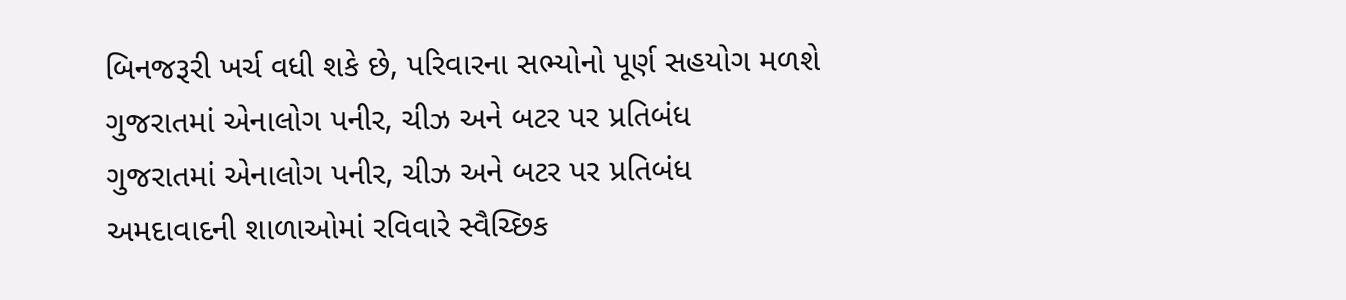બિનજરૂરી ખર્ચ વધી શકે છે, પરિવારના સભ્યોનો પૂર્ણ સહયોગ મળશે
ગુજરાતમાં એનાલોગ પનીર, ચીઝ અને બટર પર પ્રતિબંધ
ગુજરાતમાં એનાલોગ પનીર, ચીઝ અને બટર પર પ્રતિબંધ
અમદાવાદની શાળાઓમાં રવિવારે સ્વૈચ્છિક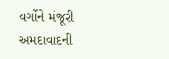વર્ગોને મંજૂરી
અમદાવાદની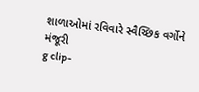શાળાઓમાં રવિવારે સ્વૈચ્છિક વર્ગોને મંજૂરી
g clip-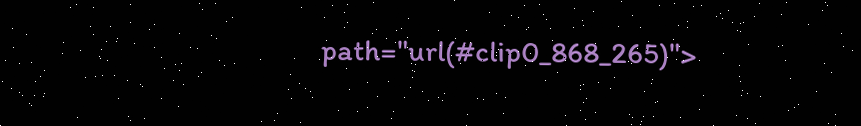path="url(#clip0_868_265)">